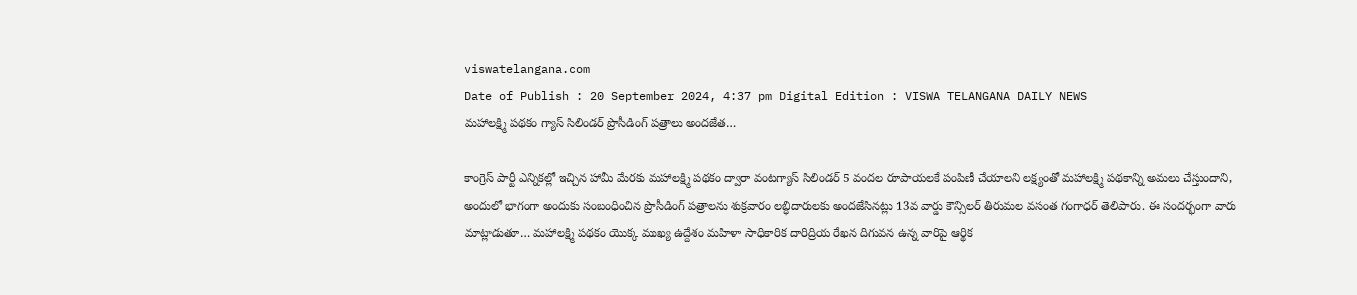viswatelangana.com
Date of Publish : 20 September 2024, 4:37 pm Digital Edition : VISWA TELANGANA DAILY NEWS
మహాలక్ష్మి పథకం గ్యాస్ సిలిండర్ ప్రొసీడింగ్ పత్రాలు అందజేత…

కాంగ్రెస్ పార్టీ ఎన్నికల్లో ఇచ్చిన హామీ మేరకు మహాలక్ష్మి పథకం ద్వారా వంటగ్యాస్ సిలిండర్ 5 వందల రూపాయలకే పంపిణీ చేయాలని లక్ష్యంతో మహాలక్ష్మి పథకాన్ని అమలు చేస్తుందాని, అందులో భాగంగా అందుకు సంబంధించిన ప్రొసీడింగ్ పత్రాలను శుక్రవారం లబ్ధిదారులకు అందజేసినట్లు 13వ వార్డు కౌన్సిలర్ తిరుమల వసంత గంగాధర్ తెలిపారు. ఈ సందర్భంగా వారు మాట్లాడుతూ… మహాలక్ష్మి పథకం యొక్క ముఖ్య ఉద్దేశం మహిళా సాధికారిక దారిద్రియ రేఖన దిగువన ఉన్న వారిపై ఆర్థిక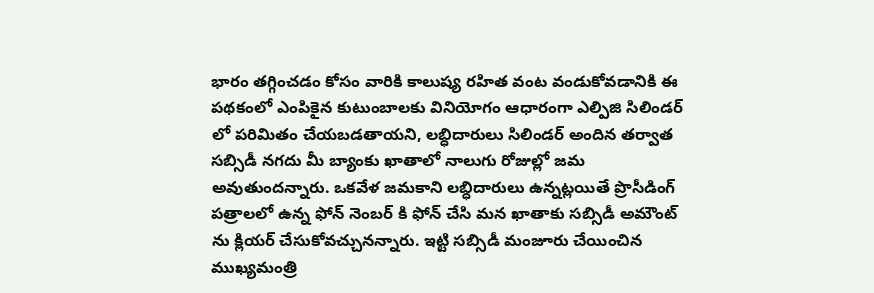భారం తగ్గించడం కోసం వారికి కాలుష్య రహిత వంట వండుకోవడానికి ఈ పథకంలో ఎంపికైన కుటుంబాలకు వినియోగం ఆధారంగా ఎల్పిజి సిలిండర్ లో పరిమితం చేయబడతాయని, లబ్ధిదారులు సిలిండర్ అందిన తర్వాత సబ్సిడీ నగదు మీ బ్యాంకు ఖాతాలో నాలుగు రోజుల్లో జమ అవుతుందన్నారు. ఒకవేళ జమకాని లబ్ధిదారులు ఉన్నట్లయితే ప్రొసీడింగ్ పత్రాలలో ఉన్న ఫోన్ నెంబర్ కి ఫోన్ చేసి మన ఖాతాకు సబ్సిడీ అమౌంట్ ను క్లియర్ చేసుకోవచ్చునన్నారు. ఇట్టి సబ్సిడీ మంజూరు చేయించిన ముఖ్యమంత్రి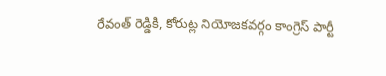రేవంత్ రెడ్డికి, కోరుట్ల నియోజకవర్గం కాంగ్రెస్ పార్టీ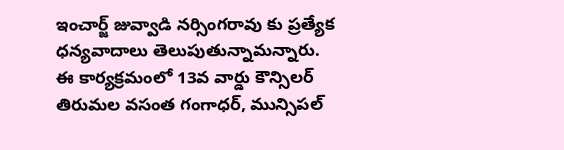ఇంచార్జ్ జువ్వాడి నర్సింగరావు కు ప్రత్యేక ధన్యవాదాలు తెలుపుతున్నామన్నారు. ఈ కార్యక్రమంలో 13వ వార్డు కౌన్సిలర్ తిరుమల వసంత గంగాధర్, మున్సిపల్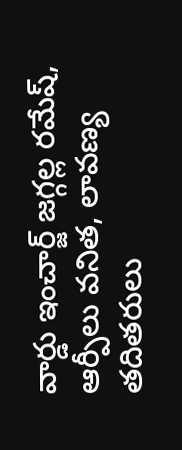వార్డు ఇంచార్జ్ జగ్గల్ల రమేష్, ఆర్పీలు వనిత, లావణ్య తదితరులు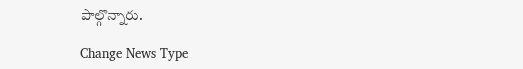పాల్గొన్నారు.

Change News Type